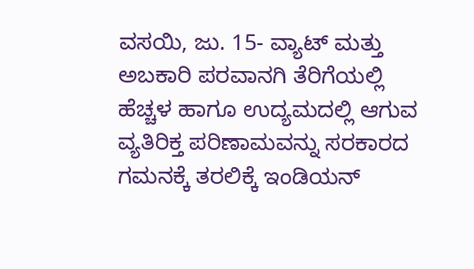ವಸಯಿ, ಜು. 15- ವ್ಯಾಟ್ ಮತ್ತು ಅಬಕಾರಿ ಪರವಾನಗಿ ತೆರಿಗೆಯಲ್ಲಿ ಹೆಚ್ಚಳ ಹಾಗೂ ಉದ್ಯಮದಲ್ಲಿ ಆಗುವ ವ್ಯತಿರಿಕ್ತ ಪರಿಣಾಮವನ್ನು ಸರಕಾರದ ಗಮನಕ್ಕೆ ತರಲಿಕ್ಕೆ ಇಂಡಿಯನ್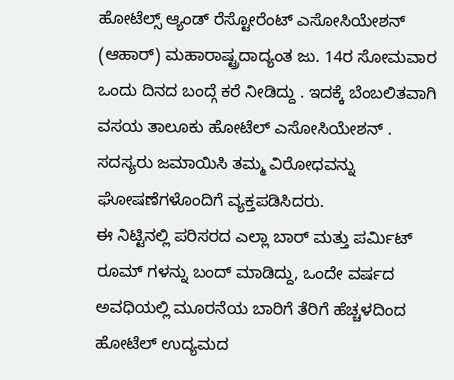ಹೋಟೆಲ್ಸ್ ಆ್ಯಂಡ್ ರೆಸ್ಟೋರೆಂಟ್ ಎಸೋಸಿಯೇಶನ್ (ಆಹಾರ್) ಮಹಾರಾಷ್ಟ್ರದಾದ್ಯಂತ ಜು. 14ರ ಸೋಮವಾರ ಒಂದು ದಿನದ ಬಂದ್ಗೆ ಕರೆ ನೀಡಿದ್ದು . ಇದಕ್ಕೆ ಬೆಂಬಲಿತವಾಗಿ ವಸಯ ತಾಲೂಕು ಹೋಟೆಲ್ ಎಸೋಸಿಯೇಶನ್ . ಸದಸ್ಯರು ಜಮಾಯಿಸಿ ತಮ್ಮ ವಿರೋಧವನ್ನು ಘೋಷಣೆಗಳೊಂದಿಗೆ ವ್ಯಕ್ತಪಡಿಸಿದರು.
ಈ ನಿಟ್ಟಿನಲ್ಲಿ ಪರಿಸರದ ಎಲ್ಲಾ ಬಾರ್ ಮತ್ತು ಪರ್ಮಿಟ್ ರೂಮ್ ಗಳನ್ನು ಬಂದ್ ಮಾಡಿದ್ದು, ಒಂದೇ ವರ್ಷದ ಅವಧಿಯಲ್ಲಿ ಮೂರನೆಯ ಬಾರಿಗೆ ತೆರಿಗೆ ಹೆಚ್ಚಳದಿಂದ ಹೋಟೆಲ್ ಉದ್ಯಮದ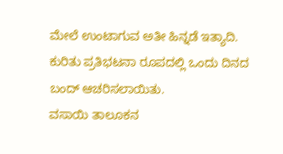ಮೇಲೆ ಉಂಟಾಗುವ ಅತೀ ಹಿನ್ನಡೆ ಇತ್ಯಾದಿ. ಕುರಿತು ಪ್ರತಿಭಟನಾ ರೂಪದಲ್ಲಿ ಒಂದು ದಿನದ ಬಂದ್ ಆಚರಿಸಲಾಯಿತು.
ವಸಾಯಿ ತಾಲೂಕನ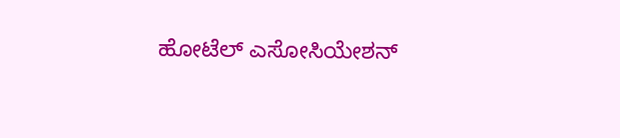ಹೋಟೆಲ್ ಎಸೋಸಿಯೇಶನ್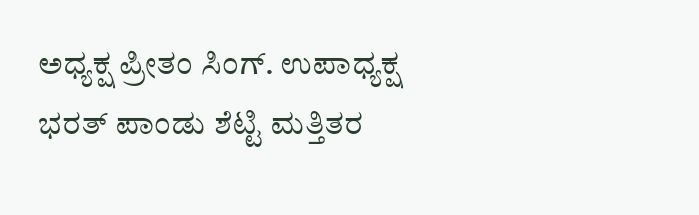ಅಧ್ಯಕ್ಷ ಪ್ರೀತಂ ಸಿಂಗ್. ಉಪಾಧ್ಯಕ್ಷ ಭರತ್ ಪಾಂಡು ಶೆಟ್ಟಿ ಮತ್ತಿತರ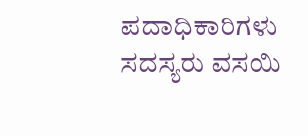ಪದಾಧಿಕಾರಿಗಳು ಸದಸ್ಯರು ವಸಯಿ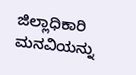ಜಿಲ್ಲಾಧಿಕಾರಿ ಮನವಿಯನ್ನು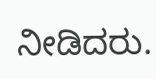ನೀಡಿದರು.